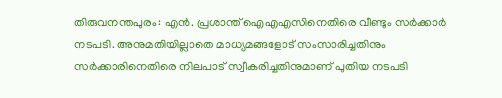തിരുവനന്തപുരം: എൻ. പ്രശാന്ത് ഐഎഎസിനെതിരെ വീണ്ടും സർക്കാർ നടപടി. അനുമതിയില്ലാതെ മാധ്യമങ്ങളോട് സംസാരിച്ചതിനും സർക്കാരിനെതിരെ നിലപാട് സ്വീകരിച്ചതിനുമാണ് പുതിയ നടപടി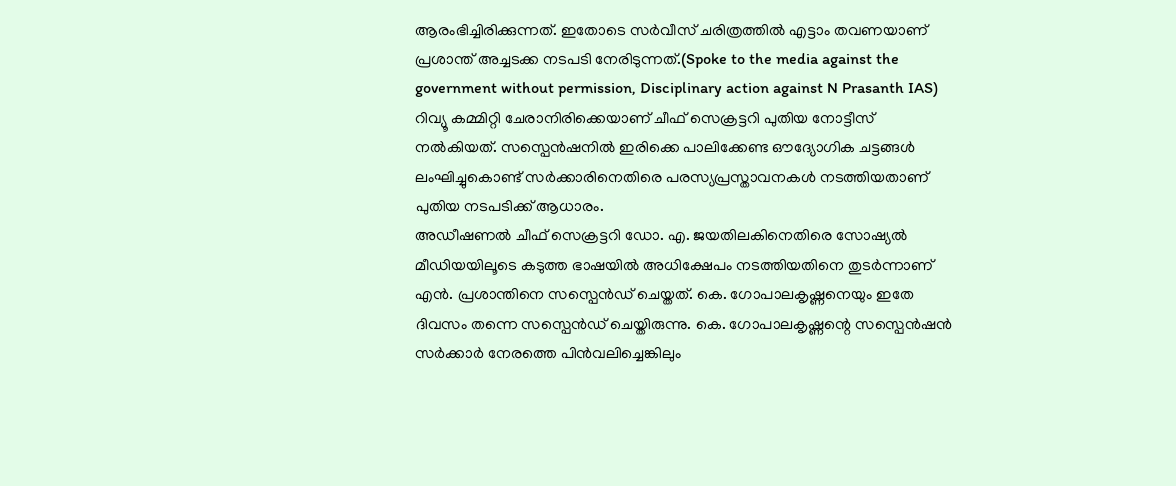ആരംഭിച്ചിരിക്കുന്നത്. ഇതോടെ സർവീസ് ചരിത്രത്തിൽ എട്ടാം തവണയാണ് പ്രശാന്ത് അച്ചടക്ക നടപടി നേരിടുന്നത്.(Spoke to the media against the government without permission, Disciplinary action against N Prasanth IAS)
റിവ്യൂ കമ്മിറ്റി ചേരാനിരിക്കെയാണ് ചീഫ് സെക്രട്ടറി പുതിയ നോട്ടീസ് നൽകിയത്. സസ്പെൻഷനിൽ ഇരിക്കെ പാലിക്കേണ്ട ഔദ്യോഗിക ചട്ടങ്ങൾ ലംഘിച്ചുകൊണ്ട് സർക്കാരിനെതിരെ പരസ്യപ്രസ്താവനകൾ നടത്തിയതാണ് പുതിയ നടപടിക്ക് ആധാരം.
അഡീഷണൽ ചീഫ് സെക്രട്ടറി ഡോ. എ. ജയതിലകിനെതിരെ സോഷ്യൽ മീഡിയയിലൂടെ കടുത്ത ഭാഷയിൽ അധിക്ഷേപം നടത്തിയതിനെ തുടർന്നാണ് എൻ. പ്രശാന്തിനെ സസ്പെൻഡ് ചെയ്തത്. കെ. ഗോപാലകൃഷ്ണനെയും ഇതേ ദിവസം തന്നെ സസ്പെൻഡ് ചെയ്തിരുന്നു. കെ. ഗോപാലകൃഷ്ണന്റെ സസ്പെൻഷൻ സർക്കാർ നേരത്തെ പിൻവലിച്ചെങ്കിലും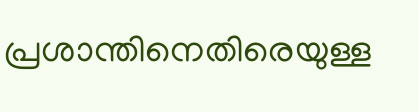പ്രശാന്തിനെതിരെയുള്ള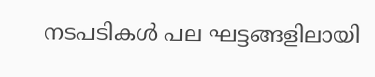നടപടികൾ പല ഘട്ടങ്ങളിലായി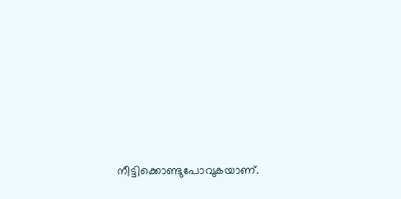നീട്ടിക്കൊണ്ടുപോവുകയാണ്.